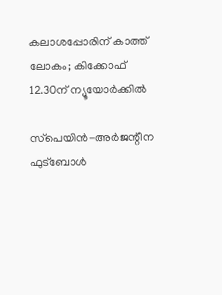കലാശപ്പോരിന് കാത്ത് ലോകം; കിക്കോഫ് 12.30ന് ന്യൂയോര്‍ക്കില്‍

സ്‌പെയിന്‍-അര്‍ജന്റീന ഫുട്‌ബോള്‍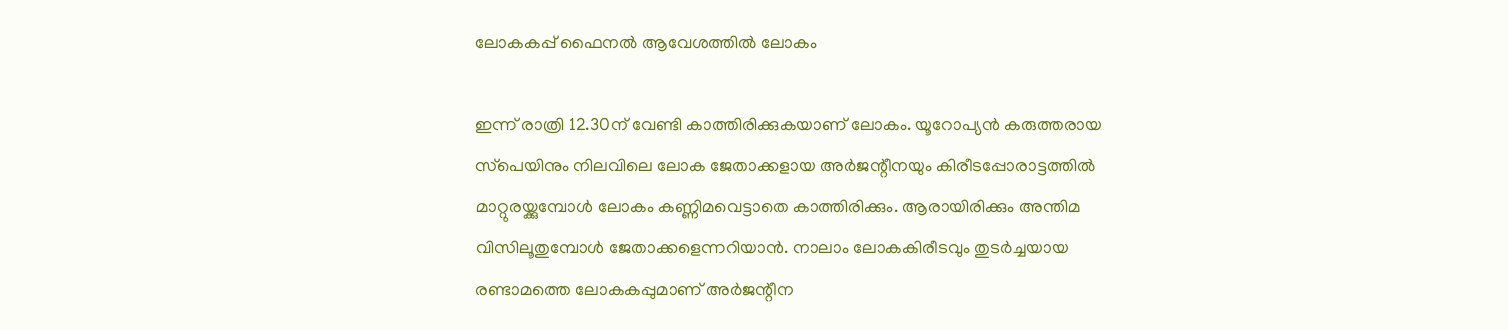ലോകകപ്പ് ഫൈനല്‍ ആവേശത്തില്‍ ലോകം

ഇന്ന് രാത്രി 12.30ന് വേണ്ടി കാത്തിരിക്കുകയാണ് ലോകം. യൂറോപ്യന്‍ കരുത്തരായ സ്‌പെയിനും നിലവിലെ ലോക ജേതാക്കളായ അര്‍ജന്റീനയും കിരീടപ്പോരാട്ടത്തില്‍ മാറ്റുരയ്ക്കുമ്പോള്‍ ലോകം കണ്ണിമവെട്ടാതെ കാത്തിരിക്കും. ആരായിരിക്കും അന്തിമ വിസിലൂതുമ്പോള്‍ ജേതാക്കളെന്നറിയാന്‍. നാലാം ലോകകിരീടവും തുടര്‍ച്ചയായ രണ്ടാമത്തെ ലോകകപ്പുമാണ് അര്‍ജന്റീന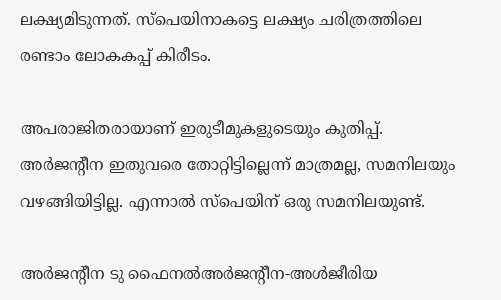ലക്ഷ്യമിടുന്നത്. സ്‌പെയിനാകട്ടെ ലക്ഷ്യം ചരിത്രത്തിലെ രണ്ടാം ലോകകപ്പ് കിരീടം.

അപരാജിതരായാണ് ഇരുടീമുകളുടെയും കുതിപ്പ്. അര്‍ജന്റീന ഇതുവരെ തോറ്റിട്ടില്ലെന്ന് മാത്രമല്ല, സമനിലയും വഴങ്ങിയിട്ടില്ല. എന്നാല്‍ സ്‌പെയിന് ഒരു സമനിലയുണ്ട്.

അര്‍ജന്റീന ടു ഫൈനല്‍അര്‍ജന്റീന-അള്‍ജീരിയ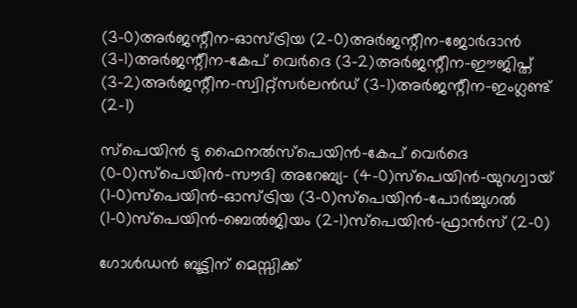(3-0)അര്‍ജന്റീന-ഓസ്ട്രിയ (2-0)അര്‍ജന്റീന-ജോര്‍ദാന്‍ (3-1)അര്‍ജന്റീന-കേപ് വെര്‍ദെ (3-2)അര്‍ജന്റീന-ഈജിപ്ത് (3-2)അര്‍ജന്റീന-സ്വിറ്റ്‌സര്‍ലന്‍ഡ് (3-1)അര്‍ജന്റീന-ഇംഗ്ലണ്ട് (2-1)

സ്‌പെയിന്‍ ടു ഫൈനല്‍സ്‌പെയിന്‍-കേപ് വെര്‍ദെ (0-0)സ്‌പെയിന്‍-സൗദി അറേബ്യ- (4-0)സ്‌പെയിന്‍-യുറഗ്വായ് (1-0)സ്‌പെയിന്‍-ഓസ്ട്രിയ (3-0)സ്‌പെയിന്‍-പോര്‍ച്ചുഗല്‍ (1-0)സ്‌പെയിന്‍-ബെല്‍ജിയം (2-1)സ്‌പെയിന്‍-ഫ്രാന്‍സ് (2-0)

ഗോള്‍ഡന്‍ ബൂട്ടിന് മെസ്സിക്ക്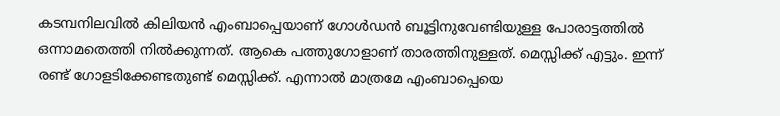കടമ്പനിലവില്‍ കിലിയന്‍ എംബാപ്പെയാണ് ഗോള്‍ഡന്‍ ബൂട്ടിനുവേണ്ടിയുള്ള പോരാട്ടത്തില്‍ ഒന്നാമതെത്തി നില്‍ക്കുന്നത്. ആകെ പത്തുഗോളാണ് താരത്തിനുള്ളത്. മെസ്സിക്ക് എട്ടും. ഇന്ന് രണ്ട് ഗോളടിക്കേണ്ടതുണ്ട് മെസ്സിക്ക്. എന്നാല്‍ മാത്രമേ എംബാപ്പെയെ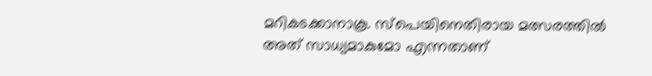മറികടക്കാനാകൂ. സ്‌പെയിനെതിരായ മത്സരത്തില്‍ അത് സാധ്യമാകുമോ എന്നതാണ്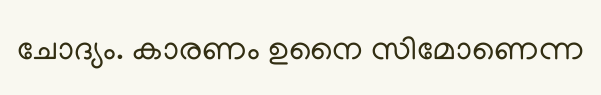ചോദ്യം. കാരണം ഉനൈ സിമോണെന്ന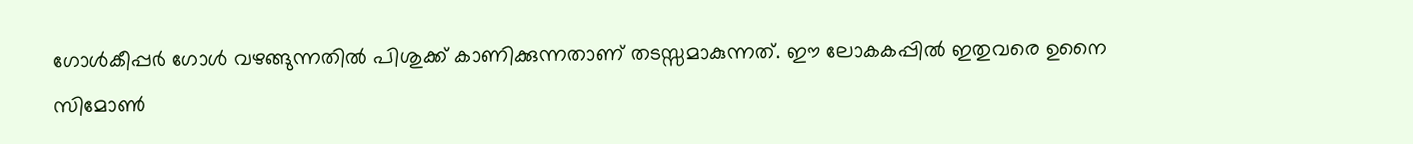ഗോള്‍കീപ്പര്‍ ഗോള്‍ വഴങ്ങുന്നതില്‍ പിശുക്ക് കാണിക്കുന്നതാണ് തടസ്സമാകുന്നത്. ഈ ലോകകപ്പില്‍ ഇതുവരെ ഉനൈ സിമോണ്‍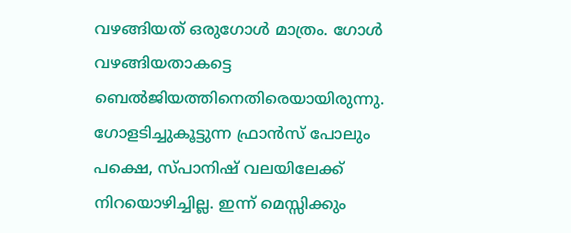വഴങ്ങിയത് ഒരുഗോള്‍ മാത്രം. ഗോള്‍ വഴങ്ങിയതാകട്ടെ ബെല്‍ജിയത്തിനെതിരെയായിരുന്നു. ഗോളടിച്ചുകൂട്ടുന്ന ഫ്രാന്‍സ് പോലും പക്ഷെ, സ്പാനിഷ് വലയിലേക്ക് നിറയൊഴിച്ചില്ല. ഇന്ന് മെസ്സിക്കും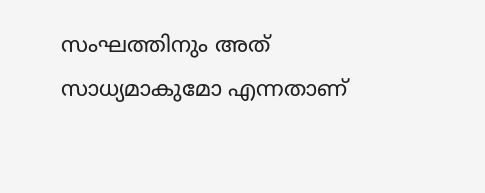സംഘത്തിനും അത് സാധ്യമാകുമോ എന്നതാണ്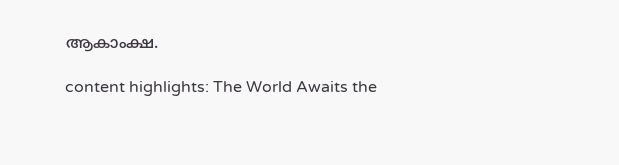ആകാംക്ഷ.

content highlights: The World Awaits the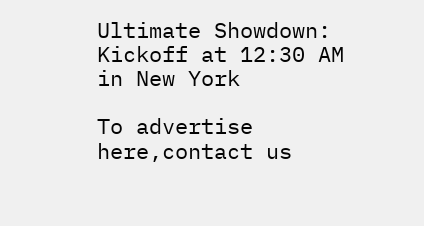Ultimate Showdown: Kickoff at 12:30 AM in New York

To advertise here,contact us